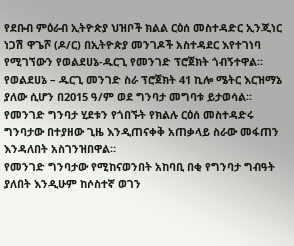የደቡብ ምዕራብ ኢትዮጵያ ህዝቦች ክልል ርዕሰ መስተዳድር ኢንጂነር ነጋሽ ዋጌሾ (ዶ/ር) በኢትዮጵያ መንገዶች አስተዳደር እየተገነባ የሚገኘውን የወልደሀኔ-ዱርጊ የመንገድ ፕሮጀክት ጎብኝተዋል።
የወልደሀኔ – ዱርጊ መንገድ ስራ ፕሮጀክት 41 ኪሎ ሜትር እርዝማኔ ያለው ሲሆን በ2015 ዓ/ም ወደ ግንባታ መግባቱ ይታወሳል።
የመንገድ ግንባታ ሂደቱን የጎበኙት የክልሉ ርዕሰ መስተዳድሩ ግንባታው በተያዘው ጊዜ እንዲጠናቀቅ አጠቃላይ ስራው መፋጠን እንዳለበት አስገንዝበዋል።
የመንገድ ግንባታው የሚከናወንበት አከባቢ በቂ የግንባታ ግብዓት ያለበት እንዲሁም ከሶስተኛ ወገን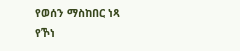የወሰን ማስከበር ነጻ የኾነ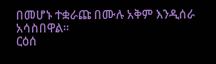በመሆኑ ተቋራጩ በሙሉ አቅም እንዲሰራ አሳስበዋል።
ርዕሰ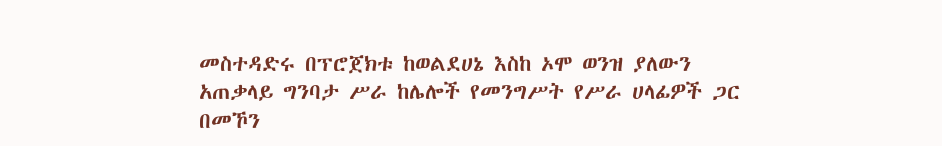መስተዳድሩ በፕሮጀክቱ ከወልደሀኔ እስከ ኦሞ ወንዝ ያለውን አጠቃላይ ግንባታ ሥራ ከሌሎች የመንግሥት የሥራ ሀላፊዎች ጋር በመኾን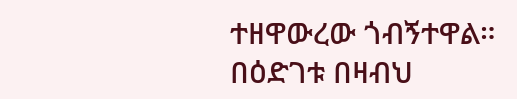ተዘዋውረው ጎብኝተዋል።
በዕድገቱ በዛብህ